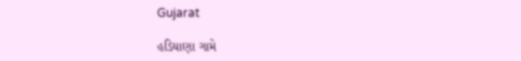Gujarat

હડિયાણા ગામે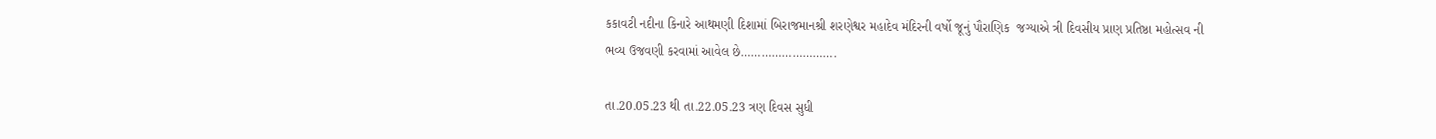કકાવટી નદીના કિનારે આથમણી દિશામાં બિરાજમાનશ્રી શરણેશ્વર મહાદેવ મંદિરની વર્ષો જૂનું પૌરાણિક  જગ્યાએ ત્રી દિવસીય પ્રાણ પ્રતિષ્ઠા મહોત્સવ ની ભવ્ય ઉજવણી કરવામાં આવેલ છે……………………….

તા.20.05.23 થી તા.22.05.23 ત્રણ દિવસ સુધી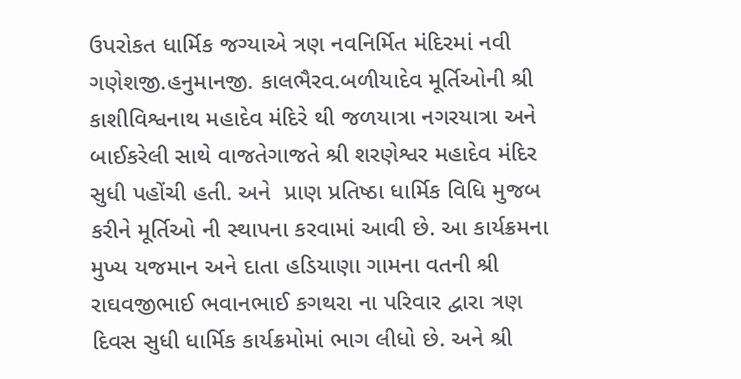ઉપરોકત ધાર્મિક જગ્યાએ ત્રણ નવનિર્મિત મંદિરમાં નવી ગણેશજી.હનુમાનજી. કાલભૈરવ.બળીયાદેવ મૂર્તિઓની શ્રી કાશીવિશ્વનાથ મહાદેવ મંદિરે થી જળયાત્રા નગરયાત્રા અને  બાઈકરેલી સાથે વાજતેગાજતે શ્રી શરણેશ્વર મહાદેવ મંદિર સુધી પહોંચી હતી. અને  પ્રાણ પ્રતિષ્ઠા ધાર્મિક વિધિ મુજબ કરીને મૂર્તિઓ ની સ્થાપના કરવામાં આવી છે. આ કાર્યક્રમના મુખ્ય યજમાન અને દાતા હડિયાણા ગામના વતની શ્રી રાઘવજીભાઈ ભવાનભાઈ કગથરા ના પરિવાર દ્વારા ત્રણ દિવસ સુધી ધાર્મિક કાર્યક્રમોમાં ભાગ લીધો છે. અને શ્રી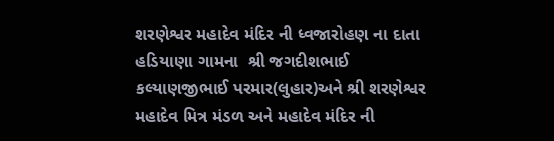શરણેશ્વર મહાદેવ મંદિર ની ધ્વજારોહણ ના દાતા હડિયાણા ગામના  શ્રી જગદીશભાઈ કલ્યાણજીભાઈ પરમાર(લુહાર)અને શ્રી શરણેશ્વર મહાદેવ મિત્ર મંડળ અને મહાદેવ મંદિર ની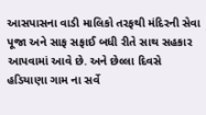આસપાસના વાડી માલિકો તરફથી મંદિરની સેવા પૂજા અને સાફ સફાઈ બધી રીતે સાથ સહકાર આપવામાં આવે છે. અને છેલ્લા દિવસે હડિયાણા ગામ ના સર્વે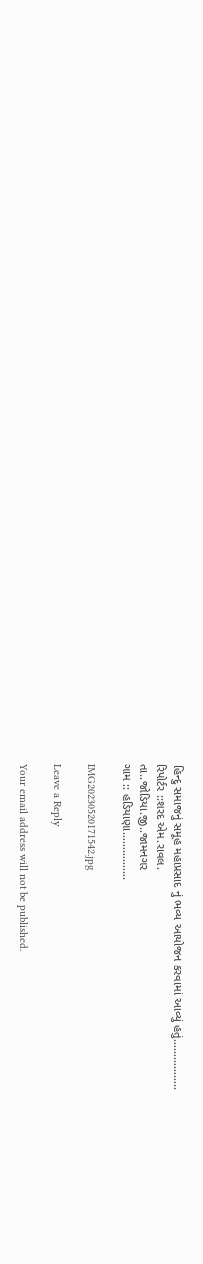હિન્દુ સમાજનું સમૂહ મહાપ્રસાદ નું ભવ્ય આયોજન કરવામાં આવ્યું હતું……………..
રિપોર્ટર ::શરદ એમ.રાવલ.
તા..જોડિયા.જી..જામનગર
ગામ :: હડિયાણા…………….

IMG20230520171542.jpg

Leave a Reply

Your email address will not be published.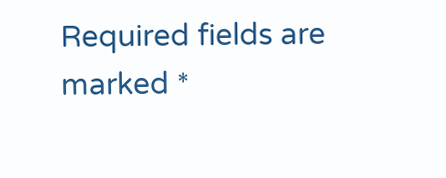Required fields are marked *